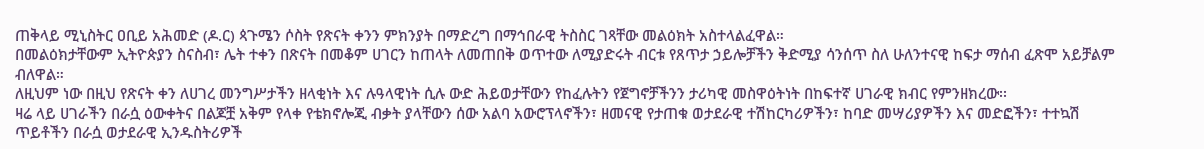ጠቅላይ ሚኒስትር ዐቢይ አሕመድ (ዶ.ር) ጳጉሜን ሶስት የጽናት ቀንን ምክንያት በማድረግ በማኅበራዊ ትስስር ገጻቸው መልዕክት አስተላልፈዋል።
በመልዕክታቸውም ኢትዮጵያን ስናስብ፣ ሌት ተቀን በጽናት በመቆም ሀገርን ከጠላት ለመጠበቅ ወጥተው ለሚያድሩት ብርቱ የጸጥታ ኃይሎቻችን ቅድሚያ ሳንሰጥ ስለ ሁለንተናዊ ከፍታ ማሰብ ፈጽሞ አይቻልም ብለዋል።
ለዚህም ነው በዚህ የጽናት ቀን ለሀገረ መንግሥታችን ዘላቂነት እና ሉዓላዊነት ሲሉ ውድ ሕይወታቸውን የከፈሉትን የጀግኖቻችንን ታሪካዊ መስዋዕትነት በከፍተኛ ሀገራዊ ክብር የምንዘክረው፡፡
ዛሬ ላይ ሀገራችን በራሷ ዕውቀትና በልጆቿ አቅም የላቀ የቴክኖሎጂ ብቃት ያላቸውን ሰው አልባ አውሮፕላኖችን፣ ዘመናዊ የታጠቁ ወታደራዊ ተሽከርካሪዎችን፣ ከባድ መሣሪያዎችን እና መድፎችን፣ ተተኳሽ ጥይቶችን በራሷ ወታደራዊ ኢንዱስትሪዎች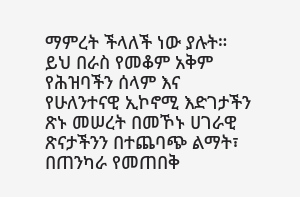ማምረት ችላለች ነው ያሉት።
ይህ በራስ የመቆም አቅም የሕዝባችን ሰላም እና የሁለንተናዊ ኢኮኖሚ እድገታችን ጽኑ መሠረት በመኾኑ ሀገራዊ ጽናታችንን በተጨባጭ ልማት፣ በጠንካራ የመጠበቅ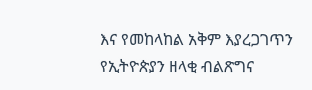እና የመከላከል አቅም እያረጋገጥን የኢትዮጵያን ዘላቂ ብልጽግና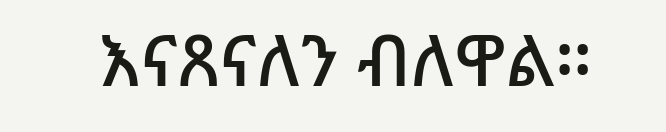እናጸናለን ብለዋል።